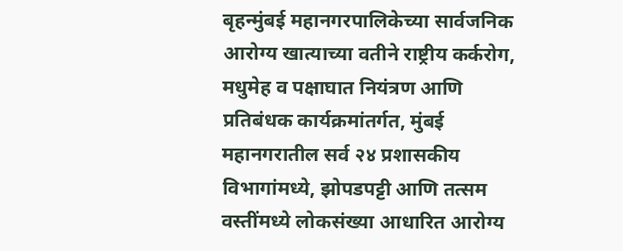बृहन्मुंबई महानगरपालिकेच्या सार्वजनिक आरोग्य खात्याच्या वतीने राष्ट्रीय कर्करोग, मधुमेह व पक्षाघात नियंत्रण आणि प्रतिबंधक कार्यक्रमांतर्गत, मुंबई महानगरातील सर्व २४ प्रशासकीय विभागांमध्ये, झोपडपट्टी आणि तत्सम वस्तींमध्ये लोकसंख्या आधारित आरोग्य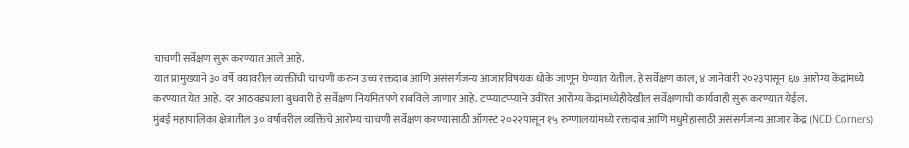चाचणी सर्वेक्षण सुरू करण्यात आले आहे.
यात प्रामुख्याने ३० वर्षे वयावरील व्यक्तींची चाचणी करुन उच्च रक्तदाब आणि असंसर्गजन्य आजारविषयक धोके जाणून घेण्यात येतील. हे सर्वेक्षण काल, ४ जानेवारी २०२३पासून ६७ आरोग्य केंद्रांमध्ये करण्यात येत आहे. दर आठवड्याला बुधवारी हे सर्वेक्षण नियमितपणे राबविले जाणार आहे. टप्प्याटप्प्याने उर्वरित आरोग्य केंद्रांमध्येहीदेखील सर्वेक्षणाची कार्यवाही सुरू करण्यात येईल.
मुंबई महापालिका क्षेत्रातील ३० वर्षांवरील व्यक्तिंचे आरोग्य चाचणी सर्वेक्षण करण्यासाठी ऑगस्ट २०२२पासून १५ रुग्णालयांमध्ये रक्तदाब आणि मधुमेहासाठी असंसर्गजन्य आजार केंद्र (NCD Corners)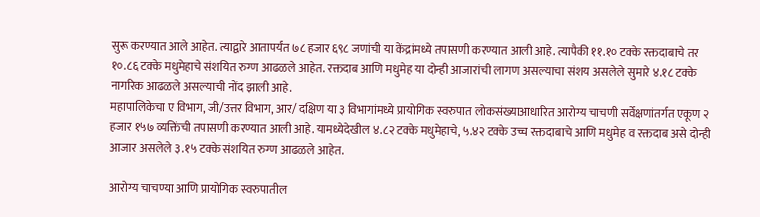सुरू करण्यात आले आहेत. त्याद्वारे आतापर्यंत ७८ हजार ६९८ जणांची या केंद्रांमध्ये तपासणी करण्यात आली आहे. त्यापैकी ११.१० टक्के रक्तदाबाचे तर १०.८६ टक्के मधुमेहाचे संशयित रुग्ण आढळले आहेत. रक्तदाब आणि मधुमेह या दोन्ही आजारांची लागण असल्याचा संशय असलेले सुमारे ४.१८ टक्के नागरिक आढळले असल्याची नोंद झाली आहे.
महापालिकेचा ए विभाग, जी/उत्तर विभाग, आर/ दक्षिण या ३ विभागांमध्ये प्रायोगिक स्वरुपात लोकसंख्याआधारित आरोग्य चाचणी सर्वेक्षणांतर्गत एकूण २ हजार १५७ व्यक्तिंची तपासणी करण्यात आली आहे. यामध्येदेखील ४.८२ टक्के मधुमेहाचे, ५.४२ टक्के उच्च रक्तदाबाचे आणि मधुमेह व रक्तदाब असे दोन्ही आजार असलेले ३.१५ टक्के संशयित रुग्ण आढळले आहेत.

आरोग्य चाचण्या आणि प्रायोगिक स्वरुपातील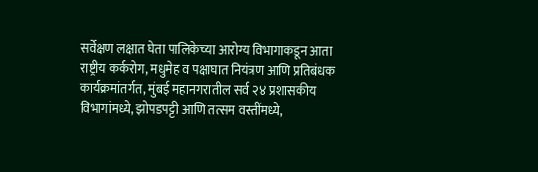सर्वेक्षण लक्षात घेता पालिकेच्या आरोग्य विभागाकडून आता राष्ट्रीय कर्करोग, मधुमेह व पक्षाघात नियंत्रण आणि प्रतिबंधक कार्यक्रमांतर्गत, मुंबई महानगरातील सर्व २४ प्रशासकीय विभागांमध्ये, झोपडपट्टी आणि तत्सम वस्तींमध्ये,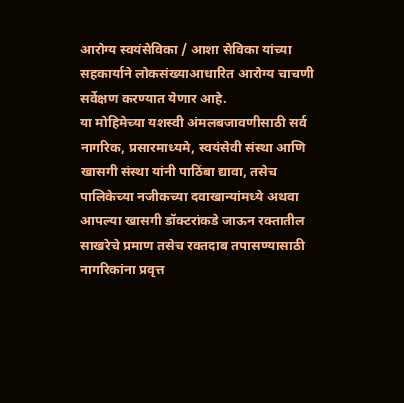आरोग्य स्वयंसेविका / आशा सेविका यांच्या सहकार्याने लोकसंख्याआधारित आरोग्य चाचणी सर्वेक्षण करण्यात येणार आहे.
या मोहिमेच्या यशस्वी अंमलबजावणीसाठी सर्व नागरिक, प्रसारमाध्यमे, स्वयंसेवी संस्था आणि खासगी संस्था यांनी पाठिंबा द्यावा, तसेच पालिकेच्या नजीकच्या दवाखान्यांमध्ये अथवा आपल्या खासगी डॉक्टरांकडे जाऊन रक्तातील साखरेचे प्रमाण तसेच रक्तदाब तपासण्यासाठी नागरिकांना प्रवृत्त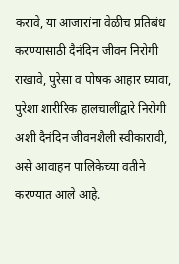करावे, या आजारांना वेळीच प्रतिबंध करण्यासाठी दैनंदिन जीवन निरोगी राखावे, पुरेसा व पोषक आहार घ्यावा, पुरेशा शारीरिक हालचालींद्वारे निरोगी अशी दैनंदिन जीवनशैली स्वीकारावी, असे आवाहन पालिकेच्या वतीने करण्यात आले आहे.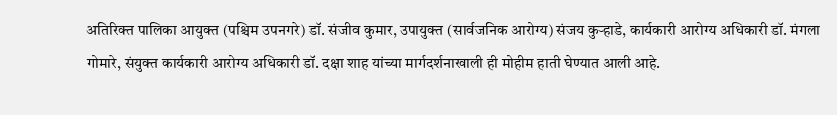अतिरिक्त पालिका आयुक्त (पश्चिम उपनगरे) डॉ. संजीव कुमार, उपायुक्त (सार्वजनिक आरोग्य) संजय कुऱ्हाडे, कार्यकारी आरोग्य अधिकारी डॉ. मंगला गोमारे, संयुक्त कार्यकारी आरोग्य अधिकारी डॉ. दक्षा शाह यांच्या मार्गदर्शनाखाली ही मोहीम हाती घेण्यात आली आहे.